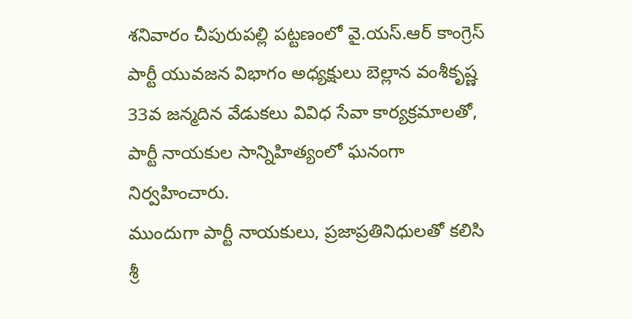శనివారం చీపురుపల్లి పట్టణంలో వై.యస్.ఆర్ కాంగ్రెస్ పార్టీ యువజన విభాగం అధ్యక్షులు బెల్లాన వంశీకృష్ణ 33వ జన్మదిన వేడుకలు వివిధ సేవా కార్యక్రమాలతో, పార్టీ నాయకుల సాన్నిహిత్యంలో ఘనంగా నిర్వహించారు.
ముందుగా పార్టీ నాయకులు, ప్రజాప్రతినిధులతో కలిసి శ్రీ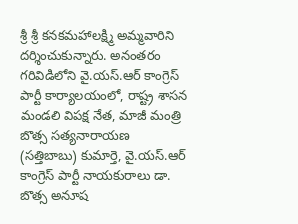శ్రీ శ్రీ కనకమహాలక్ష్మి అమ్మవారిని దర్శించుకున్నారు. అనంతరం గరివిడిలోని వై.యస్.ఆర్ కాంగ్రెస్ పార్టీ కార్యాలయంలో, రాష్ట్ర శాసన మండలి విపక్ష నేత, మాజీ మంత్రి బొత్స సత్యనారాయణ (సత్తిబాబు) కుమార్తె, వై.యస్.ఆర్ కాంగ్రెస్ పార్టీ నాయకురాలు డా. బొత్స అనూష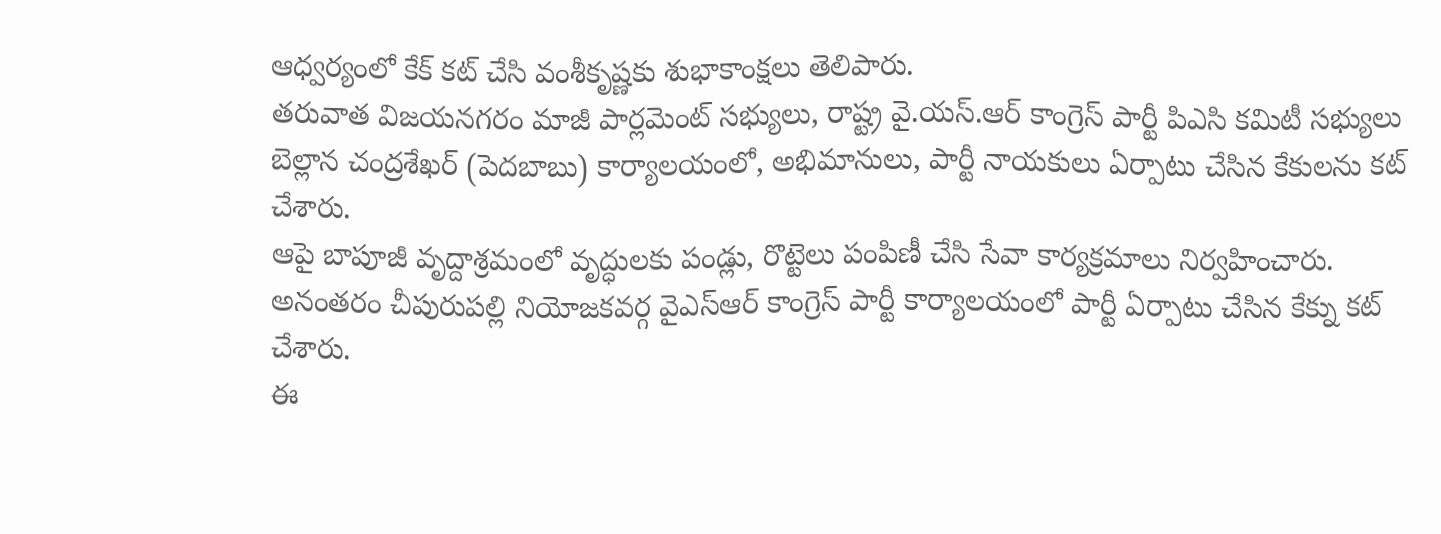ఆధ్వర్యంలో కేక్ కట్ చేసి వంశీకృష్ణకు శుభాకాంక్షలు తెలిపారు.
తరువాత విజయనగరం మాజీ పార్లమెంట్ సభ్యులు, రాష్ట్ర వై.యస్.ఆర్ కాంగ్రెస్ పార్టీ పిఎసి కమిటీ సభ్యులు బెల్లాన చంద్రశేఖర్ (పెదబాబు) కార్యాలయంలో, అభిమానులు, పార్టీ నాయకులు ఏర్పాటు చేసిన కేకులను కట్ చేశారు.
ఆపై బాపూజీ వృద్దాశ్రమంలో వృద్ధులకు పండ్లు, రొట్టెలు పంపిణీ చేసి సేవా కార్యక్రమాలు నిర్వహించారు. అనంతరం చీపురుపల్లి నియోజకవర్గ వైఎస్ఆర్ కాంగ్రెస్ పార్టీ కార్యాలయంలో పార్టీ ఏర్పాటు చేసిన కేక్ను కట్ చేశారు.
ఈ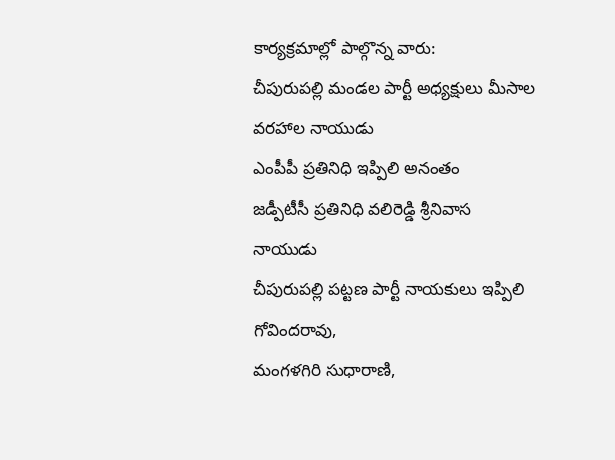కార్యక్రమాల్లో పాల్గొన్న వారు:
చీపురుపల్లి మండల పార్టీ అధ్యక్షులు మీసాల వరహాల నాయుడు
ఎంపీపీ ప్రతినిధి ఇప్పిలి అనంతం
జడ్పీటీసీ ప్రతినిధి వలిరెడ్డి శ్రీనివాస నాయుడు
చీపురుపల్లి పట్టణ పార్టీ నాయకులు ఇప్పిలి గోవిందరావు,
మంగళగిరి సుధారాణి,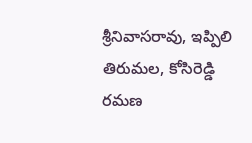శ్రీనివాసరావు, ఇప్పిలి తిరుమల, కోసిరెడ్డి రమణ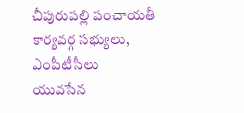చీపురుపల్లి పంచాయతీ కార్యవర్గ సభ్యులు, ఎంపీటీసీలు
యువసేన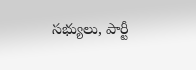సభ్యులు, పార్టీ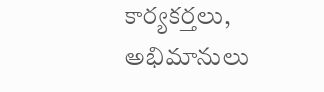కార్యకర్తలు, అభిమానులు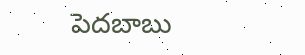పెదబాబు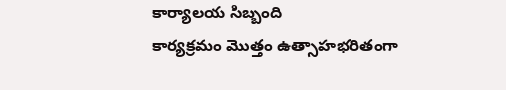కార్యాలయ సిబ్బంది
కార్యక్రమం మొత్తం ఉత్సాహభరితంగా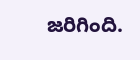జరిగింది.